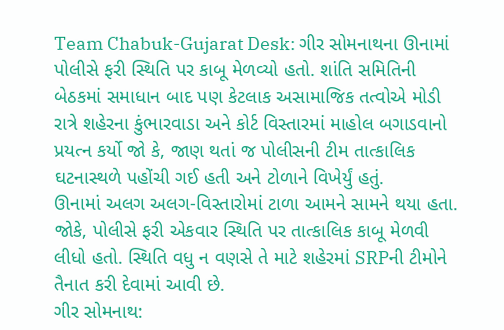Team Chabuk-Gujarat Desk: ગીર સોમનાથના ઊનામાં પોલીસે ફરી સ્થિતિ પર કાબૂ મેળવ્યો હતો. શાંતિ સમિતિની બેઠકમાં સમાધાન બાદ પણ કેટલાક અસામાજિક તત્વોએ મોડી રાત્રે શહેરના કુંભારવાડા અને કોર્ટ વિસ્તારમાં માહોલ બગાડવાનો પ્રયત્ન કર્યો જો કે, જાણ થતાં જ પોલીસની ટીમ તાત્કાલિક ઘટનાસ્થળે પહોંચી ગઈ હતી અને ટોળાને વિખેર્યું હતું.
ઊનામાં અલગ અલગ-વિસ્તારોમાં ટાળા આમને સામને થયા હતા. જોકે, પોલીસે ફરી એકવાર સ્થિતિ પર તાત્કાલિક કાબૂ મેળવી લીધો હતો. સ્થિતિ વધુ ન વણસે તે માટે શહેરમાં SRPની ટીમોને તૈનાત કરી દેવામાં આવી છે.
ગીર સોમનાથ: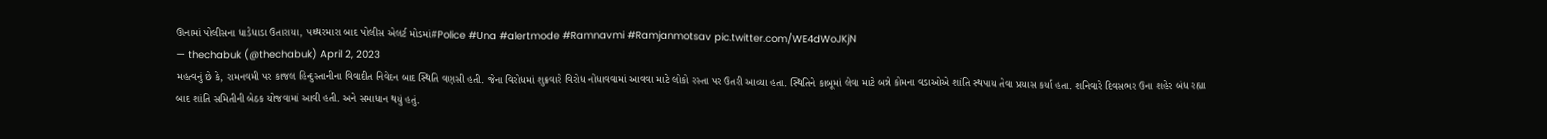ઊનામાં પોલીસના ધાડેધાડા ઉતારાયા, પથ્થરમારા બાદ પોલીસ એલર્ટ મોડમાં#Police #Una #alertmode #Ramnavmi #Ramjanmotsav pic.twitter.com/WE4dWoJKjN
— thechabuk (@thechabuk) April 2, 2023
મહત્વનું છે કે, રામનવમી પર કાજલ હિન્દુસ્તાનીના વિવાદીત નિવેદન બાદ સ્થિતિ વણસી હતી. જેના વિરોધમાં શુક્રવારે વિરોધ નોંધાવવામાં આવવા માટે લોકો રસ્તા પર ઉતરી આવ્યા હતા. સ્થિતિને કાબૂમાં લેવા માટે બન્ને કોમના વડાઓએ શાંતિ સ્થપાય તેવા પ્રયાસ કર્યા હતા. શનિવારે દિવસભર ઉના શહેર બંધ રહ્યા બાદ શાંતિ સમિતીની બેઠક યોજવામાં આવી હતી. અને સમાધાન થયું હતું.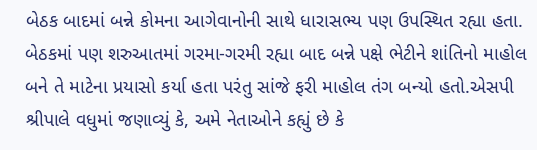બેઠક બાદમાં બન્ને કોમના આગેવાનોની સાથે ધારાસભ્ય પણ ઉપસ્થિત રહ્યા હતા. બેઠકમાં પણ શરુઆતમાં ગરમા-ગરમી રહ્યા બાદ બન્ને પક્ષે ભેટીને શાંતિનો માહોલ બને તે માટેના પ્રયાસો કર્યા હતા પરંતુ સાંજે ફરી માહોલ તંગ બન્યો હતો.એસપી શ્રીપાલે વધુમાં જણાવ્યું કે, અમે નેતાઓને કહ્યું છે કે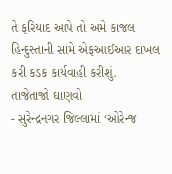તે ફરિયાદ આપે તો અમે કાજલ હિન્દુસ્તાની સામે એફઆઈઆર દાખલ કરી કડક કાર્યવાહી કરીશું.
તાજેતાજો ઘાણવો
- સુરેન્દ્રનગર જિલ્લામાં ‘ઓરેન્જ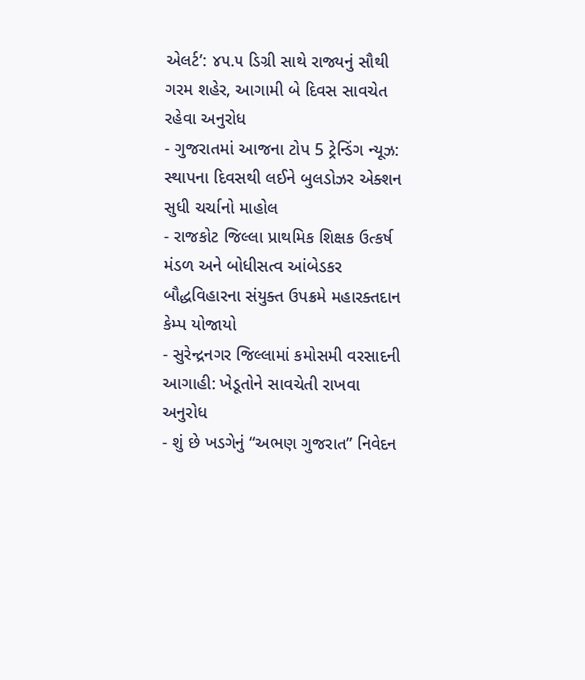એલર્ટ’: ૪૫.૫ ડિગ્રી સાથે રાજ્યનું સૌથી ગરમ શહેર, આગામી બે દિવસ સાવચેત રહેવા અનુરોધ
- ગુજરાતમાં આજના ટોપ 5 ટ્રેન્ડિંગ ન્યૂઝ: સ્થાપના દિવસથી લઈને બુલડોઝર એક્શન સુધી ચર્ચાનો માહોલ
- રાજકોટ જિલ્લા પ્રાથમિક શિક્ષક ઉત્કર્ષ મંડળ અને બોધીસત્વ આંબેડકર બૌદ્ધવિહારના સંયુક્ત ઉપક્રમે મહારક્તદાન કેમ્પ યોજાયો
- સુરેન્દ્રનગર જિલ્લામાં કમોસમી વરસાદની આગાહી: ખેડૂતોને સાવચેતી રાખવા અનુરોધ
- શું છે ખડગેનું “અભણ ગુજરાત” નિવેદન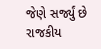જેણે સર્જ્યું છે રાજકીય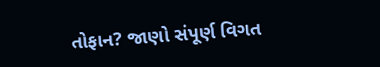તોફાન? જાણો સંપૂર્ણ વિગત